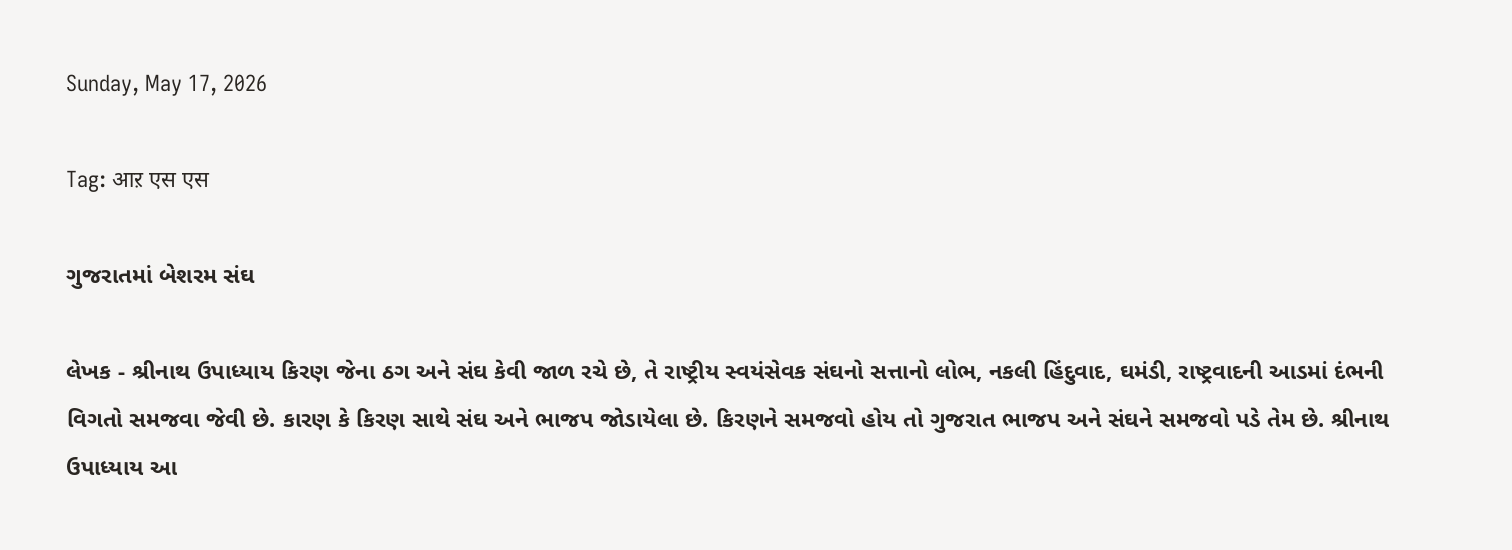Sunday, May 17, 2026

Tag: आऱ एस एस

ગુજરાતમાં બેશરમ સંઘ

લેખક - શ્રીનાથ ઉપાધ્યાય કિરણ જેના ઠગ અને સંઘ કેવી જાળ રચે છે, તે રાષ્ટ્રીય સ્વયંસેવક સંઘનો સત્તાનો લોભ, નકલી હિંદુવાદ, ઘમંડી, રાષ્ટ્રવાદની આડમાં દંભની વિગતો સમજવા જેવી છે. કારણ કે કિરણ સાથે સંઘ અને ભાજપ જોડાયેલા છે. કિરણને સમજવો હોય તો ગુજરાત ભાજપ અને સંઘને સમજવો પડે તેમ છે. શ્રીનાથ ઉપાધ્યાય આ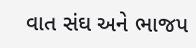વાત સંઘ અને ભાજપ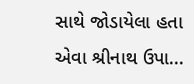સાથે જોડાયેલા હતા એવા શ્રીનાથ ઉપા...